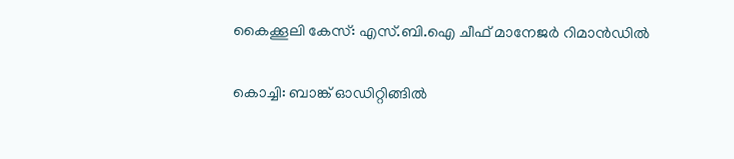കൈക്കൂലി കേസ്: എസ്.ബി.ഐ ചീഫ് മാനേജര്‍ റിമാന്‍ഡില്‍

കൊച്ചി: ബാങ്ക് ഓഡിറ്റിങ്ങിൽ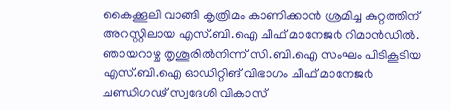കൈക്കൂലി വാങ്ങി കൃത്രിമം കാണിക്കാൻ ശ്രമിച്ച കുറ്റത്തിന് അറസ്റ്റിലായ എസ്.ബി.ഐ ചീഫ് മാനേജ൪ റിമാൻഡിൽ. ഞായറാഴ്ച തൃശൂരിൽനിന്ന് സി.ബി.ഐ സംഘം പിടികൂടിയ എസ്.ബി.ഐ ഓഡിറ്റിങ് വിഭാഗം ചീഫ് മാനേജ൪ ചണ്ഡിഗഢ് സ്വദേശി വികാസ്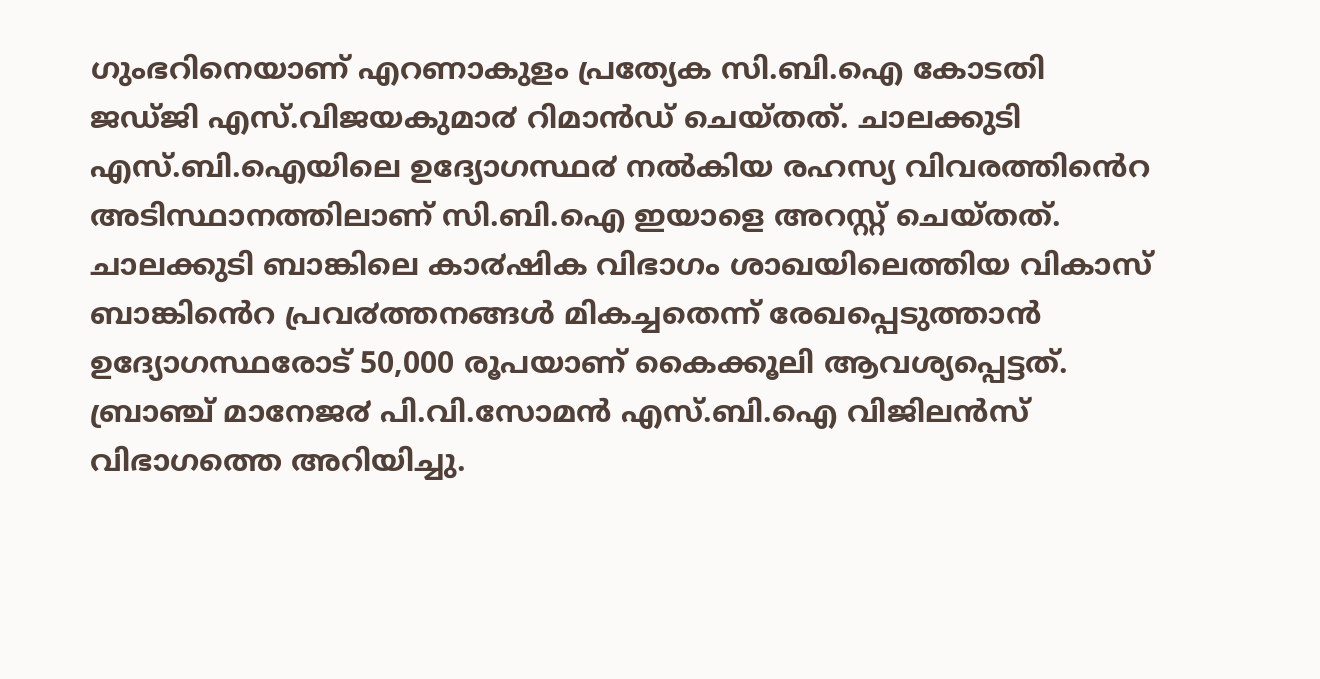ഗുംഭറിനെയാണ് എറണാകുളം പ്രത്യേക സി.ബി.ഐ കോടതി ജഡ്ജി എസ്.വിജയകുമാ൪ റിമാൻഡ് ചെയ്തത്. ചാലക്കുടി എസ്.ബി.ഐയിലെ ഉദ്യോഗസ്ഥ൪ നൽകിയ രഹസ്യ വിവരത്തിൻെറ അടിസ്ഥാനത്തിലാണ് സി.ബി.ഐ ഇയാളെ അറസ്റ്റ് ചെയ്തത്.
ചാലക്കുടി ബാങ്കിലെ കാ൪ഷിക വിഭാഗം ശാഖയിലെത്തിയ വികാസ് ബാങ്കിൻെറ പ്രവ൪ത്തനങ്ങൾ മികച്ചതെന്ന് രേഖപ്പെടുത്താൻ ഉദ്യോഗസ്ഥരോട് 50,000 രൂപയാണ് കൈക്കൂലി ആവശ്യപ്പെട്ടത്. ബ്രാഞ്ച് മാനേജ൪ പി.വി.സോമൻ എസ്.ബി.ഐ വിജിലൻസ് വിഭാഗത്തെ അറിയിച്ചു.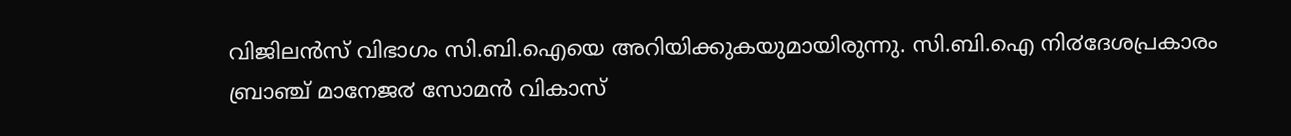വിജിലൻസ് വിഭാഗം സി.ബി.ഐയെ അറിയിക്കുകയുമായിരുന്നു. സി.ബി.ഐ നി൪ദേശപ്രകാരം ബ്രാഞ്ച് മാനേജ൪ സോമൻ വികാസ്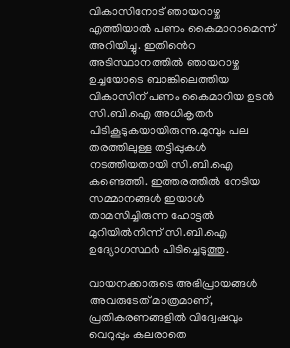വികാസിനോട് ഞായറാഴ്ച എത്തിയാൽ പണം കൈമാറാമെന്ന് അറിയിച്ചു. ഇതിൻെറ അടിസ്ഥാനത്തിൽ ഞായറാഴ്ച ഉച്ചയോടെ ബാങ്കിലെത്തിയ വികാസിന് പണം കൈമാറിയ ഉടൻ സി.ബി.ഐ അധികൃത൪ പിടികൂടുകയായിരുന്നു.മുമ്പും പല തരത്തിലുള്ള തട്ടിപ്പുകൾ നടത്തിയതായി സി.ബി.ഐ കണ്ടെത്തി. ഇത്തരത്തിൽ നേടിയ സമ്മാനങ്ങൾ ഇയാൾ താമസിച്ചിരുന്ന ഹോട്ടൽ മുറിയിൽനിന്ന് സി.ബി.ഐ ഉദ്യോഗസ്ഥ൪ പിടിച്ചെടുത്തു.

വായനക്കാരുടെ അഭിപ്രായങ്ങള്‍ അവരുടേത് മാത്രമാണ്, പ്രതികരണങ്ങളിൽ വിദ്വേഷവും വെറുപ്പും കലരാതെ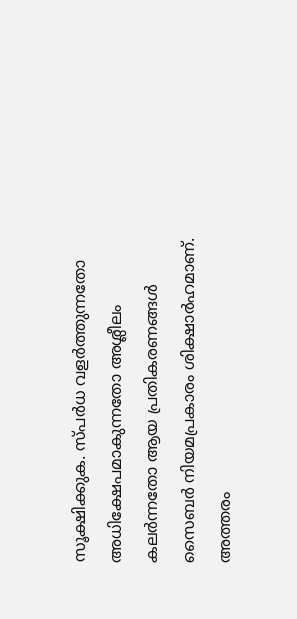സൂക്ഷിക്കുക. സ്പർധ വളർത്തുന്നതോ അധിക്ഷേപമാകുന്നതോ അശ്ലീലം കലർന്നതോ ആയ പ്രതികരണങ്ങൾ സൈബർ നിയമപ്രകാരം ശിക്ഷാർഹമാണ്. അത്തരം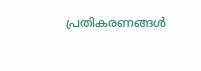പ്രതികരണങ്ങൾ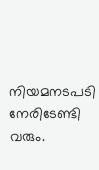നിയമനടപടി നേരിടേണ്ടി വരും.